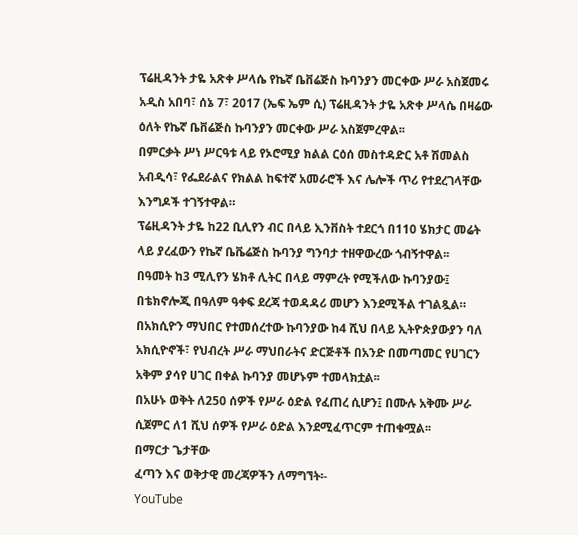ፕሬዚዳንት ታዬ አጽቀ ሥላሴ የኬኛ ቤቨሬጅስ ኩባንያን መርቀው ሥራ አስጀመሩ
አዲስ አበባ፣ ሰኔ 7፣ 2017 (ኤፍ ኤም ሲ) ፕሬዚዳንት ታዬ አጽቀ ሥላሴ በዛሬው ዕለት የኬኛ ቤቨሬጅስ ኩባንያን መርቀው ሥራ አስጀምረዋል፡፡
በምርቃት ሥነ ሥርዓቱ ላይ የኦሮሚያ ክልል ርዕሰ መስተዳድር አቶ ሽመልስ አብዲሳ፣ የፌደራልና የክልል ከፍተኛ አመራሮች እና ሌሎች ጥሪ የተደረገላቸው እንግዶች ተገኝተዋል።
ፕሬዚዳንት ታዬ ከ22 ቢሊየን ብር በላይ ኢንቨስት ተደርጎ በ110 ሄክታር መሬት ላይ ያረፈውን የኬኛ ቤቬሬጅስ ኩባንያ ግንባታ ተዘዋውረው ጎብኝተዋል፡፡
በዓመት ከ3 ሚሊየን ሄክቶ ሊትር በላይ ማምረት የሚችለው ኩባንያው፤ በቴክኖሎጂ በዓለም ዓቀፍ ደረጃ ተወዳዳሪ መሆን እንደሚችል ተገልጿል።
በአክሲዮን ማህበር የተመሰረተው ኩባንያው ከ4 ሺህ በላይ ኢትዮጵያውያን ባለ አክሲዮኖች፣ የህብረት ሥራ ማህበራትና ድርጅቶች በአንድ በመጣመር የሀገርን አቅም ያሳየ ሀገር በቀል ኩባንያ መሆኑም ተመላክቷል፡፡
በአሁኑ ወቅት ለ250 ሰዎች የሥራ ዕድል የፈጠረ ሲሆን፤ በሙሉ አቅሙ ሥራ ሲጀምር ለ1 ሺህ ሰዎች የሥራ ዕድል እንደሚፈጥርም ተጠቁሟል፡፡
በማርታ ጌታቸው
ፈጣን እና ወቅታዊ መረጃዎችን ለማግኘት፡-
YouTube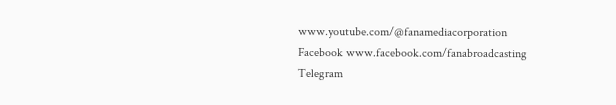www.youtube.com/@fanamediacorporation
Facebook www.facebook.com/fanabroadcasting
Telegram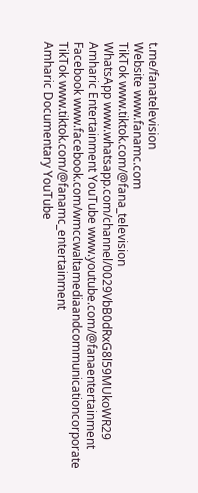t.me/fanatelevision
Website www.fanamc.com
TikTok www.tiktok.com/@fana_television
WhatsApp www.whatsapp.com/channel/0029VbB0dRxG8l59MUkoWR29
Amharic Entertainment YouTube www.youtube.com/@fanaentertainment
Facebook www.facebook.com/wmccwaltamediaandcommunicationcorporate
TikTok www.tiktok.com/@fanamc_entertainment
Amharic Documentary YouTube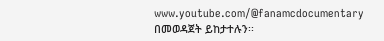www.youtube.com/@fanamcdocumentary በመወዳጀት ይከታተሉን፡፡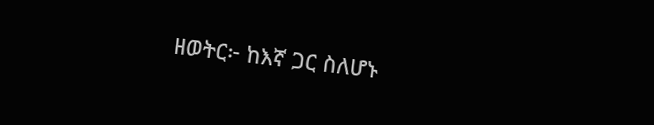ዘወትር፦ ከእኛ ጋር ስለሆኑ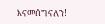እናመሰግናለን!